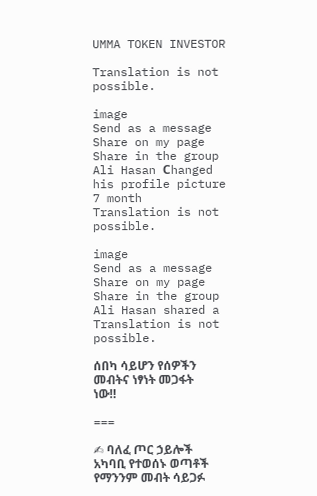UMMA TOKEN INVESTOR

Translation is not possible.

image
Send as a message
Share on my page
Share in the group
Ali Hasan Сhanged his profile picture
7 month
Translation is not possible.

image
Send as a message
Share on my page
Share in the group
Ali Hasan shared a
Translation is not possible.

ሰበካ ሳይሆን የሰዎችን መብትና ነፃነት መጋፋት ነው‼

===

✍ ባለፈ ጦር ኃይሎች አካባቢ የተወሰኑ ወጣቶች የማንንም መብት ሳይጋፉ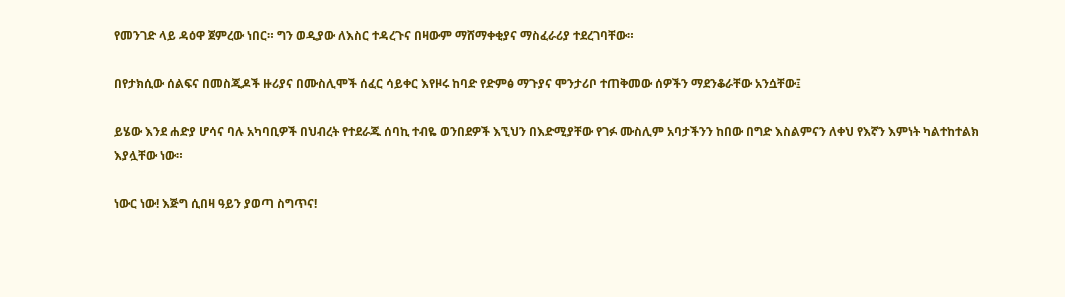የመንገድ ላይ ዳዕዋ ጀምረው ነበር። ግን ወዲያው ለእስር ተዳረጉና በዛውም ማሸማቀቂያና ማስፈራሪያ ተደረገባቸው።

በየታክሲው ሰልፍና በመስጂዶች ዙሪያና በሙስሊሞች ሰፈር ሳይቀር እየዞሩ ከባድ የድምፅ ማጉያና ሞንታሪቦ ተጠቅመው ሰዎችን ማደንቆራቸው አንሷቸው፤

ይሄው እንደ ሐድያ ሆሳና ባሉ አካባቢዎች በህብረት የተደራጁ ሰባኪ ተብዬ ወንበደዎች እኚህን በእድሚያቸው የገፉ ሙስሊም አባታችንን ከበው በግድ እስልምናን ለቀህ የእኛን እምነት ካልተከተልክ እያሏቸው ነው።

ነውር ነው! እጅግ ሲበዛ ዓይን ያወጣ ስግጥና!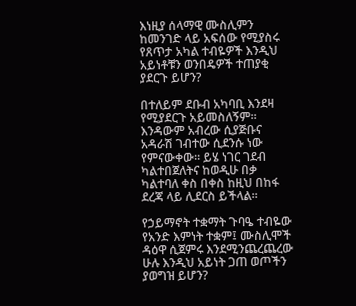እነዚያ ሰላማዊ ሙስሊምን ከመንገድ ላይ አፍሰው የሚያስሩ የጸጥታ አካል ተብዬዎች እንዲህ አይነቶቹን ወንበዴዎች ተጠያቂ ያደርጉ ይሆን?

በተለይም ደቡብ አካባቢ እንደዛ የሚያደርጉ አይመስለኝም። እንዳውም አብረው ሲያጅቡና አዳራሽ ገብተው ሲደንሱ ነው የምናውቀው። ይሄ ነገር ገደብ ካልተበጀለትና ከወዲሁ በቃ ካልተባለ ቀስ በቀስ ከዚህ በከፋ ደረጃ ላይ ሊደርስ ይችላል።

የኃይማኖት ተቋማት ጉባዔ ተብዬው የአንድ እምነት ተቋም፤ ሙስሊሞች ዳዕዋ ሲጀምሩ እንደሚንጨረጨረው ሁሉ እንዲህ አይነት ጋጠ ወጦችን ያወግዝ ይሆን?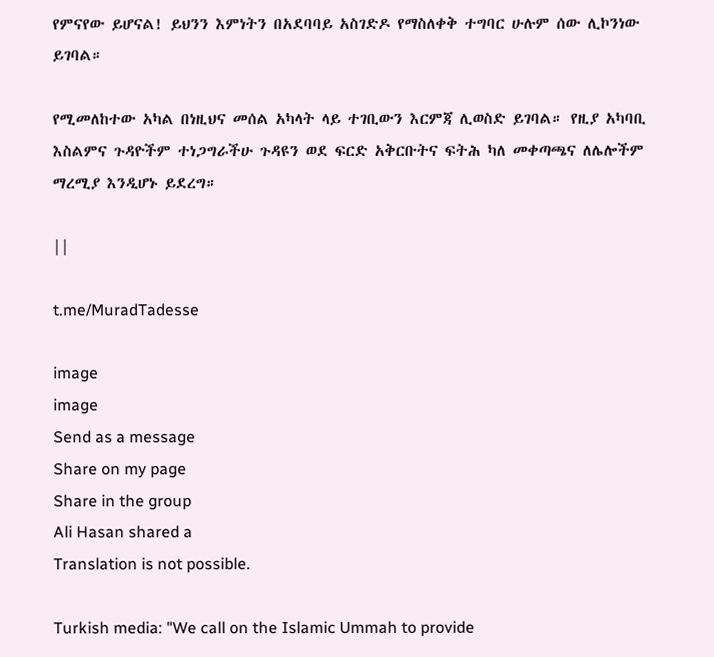የምናየው ይሆናል! ይህንን እምነትን በአደባባይ አስገድዶ የማስለቀቅ ተግባር ሁሉም ሰው ሊኮንነው ይገባል።

የሚመለከተው አካል በነዚህና መሰል አካላት ላይ ተገቢውን እርምጃ ሊወስድ ይገባል። የዚያ አካባቢ እስልምና ጉዳዮችም ተነጋግራችሁ ጉዳዩን ወደ ፍርድ አቅርቡትና ፍትሕ ካለ መቀጣጫና ለሌሎችም ማረሚያ እንዲሆኑ ይደረግ።

||

t.me/MuradTadesse

image
image
Send as a message
Share on my page
Share in the group
Ali Hasan shared a
Translation is not possible.

Turkish media: "We call on the Islamic Ummah to provide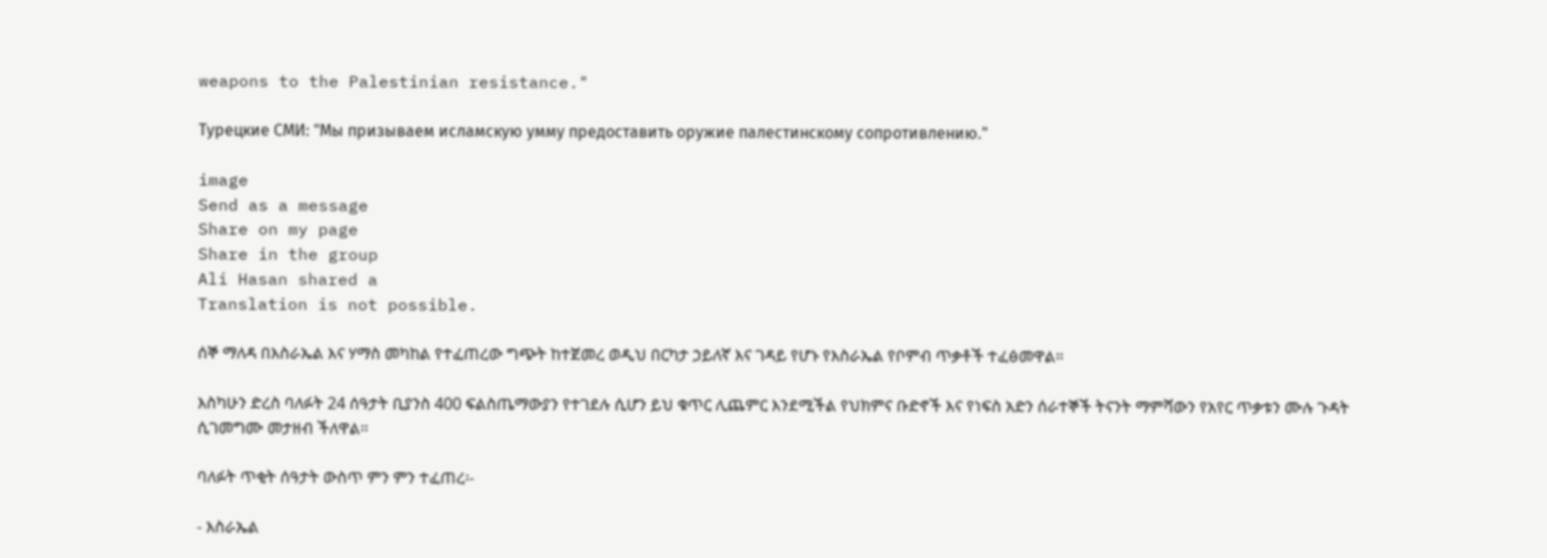weapons to the Palestinian resistance."

Турецкие СМИ: "Мы призываем исламскую умму предоставить оружие палестинскому сопротивлению."

image
Send as a message
Share on my page
Share in the group
Ali Hasan shared a
Translation is not possible.

ሰኞ ማለዳ በእስራኤል እና ሃማስ መካከል የተፈጠረው ግጭት ከተጀመረ ወዲህ በርካታ ኃይለኛ እና ገዳይ የሆኑ የእስራኤል የቦምብ ጥቃቶች ተፈፅመዋል።

እስካሁን ድረስ ባለፉት 24 ሰዓታት ቢያንስ 400 ፍልስጤማውያን የተገደሉ ሲሆን ይህ ቁጥር ሊጨምር እንደሚችል የህክምና ቡድኖች እና የነፍስ አድን ሰራተኞች ትናንት ማምሻውን የአየር ጥቃቱን ሙሉ ጉዳት ሲገመግሙ መታዘብ ችለዋል።

ባለፉት ጥቂት ሰዓታት ውስጥ ምን ምን ተፈጠረ፡-

- እስራኤል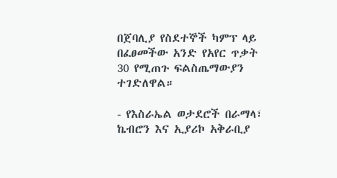በጀባሊያ የስደተኞች ካምፕ ላይ በፈፀመችው አንድ የአየር ጥቃት 30 የሚጠጉ ፍልስጤማውያን ተገድለዋል።

- የእስራኤል ወታደሮች በራማላ፣ ኬብሮን እና ኢያሪኮ አቅራቢያ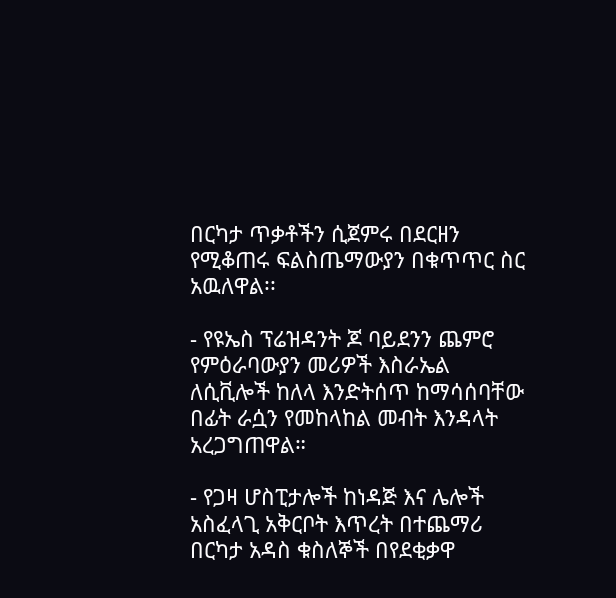በርካታ ጥቃቶችን ሲጀምሩ በደርዘን የሚቆጠሩ ፍልስጤማውያን በቁጥጥር ስር አዉለዋል፡፡

- የዩኤስ ፕሬዝዳንት ጆ ባይደንን ጨምሮ የምዕራባውያን መሪዎች እስራኤል ለሲቪሎች ከለላ እንድትሰጥ ከማሳሰባቸው በፊት ራሷን የመከላከል መብት እንዳላት አረጋግጠዋል።

- የጋዛ ሆስፒታሎች ከነዳጅ እና ሌሎች አስፈላጊ አቅርቦት እጥረት በተጨማሪ በርካታ አዳስ ቁስለኞች በየደቂቃዋ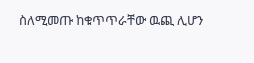ስለሚመጡ ከቁጥጥራቸው ዉጪ ሊሆን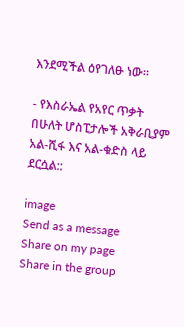እንደሚችል ዕየገለፁ ነው።

- የእስራኤል የአየር ጥቃት በሁለት ሆስፒታሎች አቅራቢያም አል-ሺፋ እና አል-ቁድስ ላይ ደርሷል::

image
Send as a message
Share on my page
Share in the group